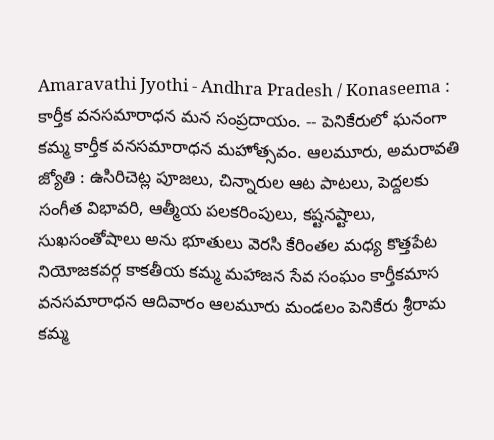Amaravathi Jyothi - Andhra Pradesh / Konaseema : కార్తీక వనసమారాధన మన సంప్రదాయం. -- పెనికేరులో ఘనంగా కమ్మ కార్తీక వనసమారాధన మహోత్సవం. ఆలమూరు, అమరావతి జ్యోతి : ఉసిరిచెట్ల పూజలు, చిన్నారుల ఆట పాటలు, పెద్దలకు సంగీత విభావరి, ఆత్మీయ పలకరింపులు, కష్టనష్టాలు, సుఖసంతోషాలు అను భూతులు వెరసి కేరింతల మధ్య కొత్తపేట నియోజకవర్గ కాకతీయ కమ్మ మహాజన సేవ సంఘం కార్తీకమాస వనసమారాధన ఆదివారం ఆలమూరు మండలం పెనికేరు శ్రీరామ కమ్మ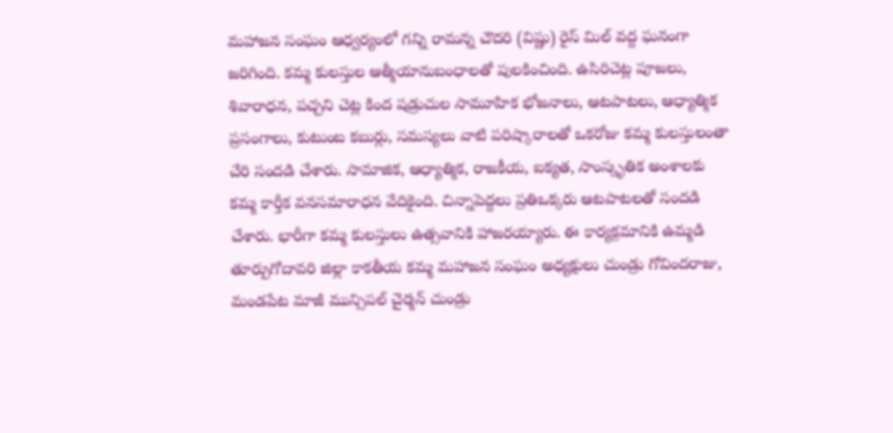మహాజన సంఘం ఆధ్వర్యంలో గన్ని రామన్న చౌదరి (విష్ణు) రైస్ మిల్ వద్ద ఘనంగా జరిగింది. కమ్మ కులస్తుల ఆత్మీయానుబంధాలతో పులకించింది. ఉసిరిచెట్ల పూజలు, శివారాధన, పచ్చని చెట్ల కింద షడ్రుచుల సామూహిక భోజనాలు, ఆటపాటలు, ఆధ్యాత్మిక ప్రసంగాలు, కుటుంబ కబుర్లు, సమస్యలు వాటి పరిష్కారాలతో ఒకరోజు కమ్మ కులస్తులంతా చేరి సందడి చేశారు. సామాజిక, ఆధ్యాత్మిక, రాజకీయ, ఐక్యత, సాంస్కృతిక అంశాలకు కమ్మ కార్తీక వనసమారాధన వేదికైంది. చిన్నాపెద్దలు ప్రతిఒక్కరు ఆటపాటలతో సందడి చేశారు. భారీగా కమ్మ కులస్తులు ఉత్సవానికి హాజరయ్యారు. ఈ కార్యక్రమానికి ఉమ్మడి తూర్పుగోదావరి జిల్లా కాకతీయ కమ్మ మహాజన సంఘం అధ్యక్షులు చుండ్రు గోవిందరాజు, మండపేట మాజీ మున్సిపల్ చైర్మన్ చుండ్రు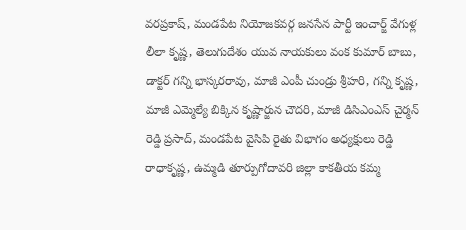వరప్రకాష్, మండపేట నియోజకవర్గ జనసేన పార్టీ ఇంచార్జ్ వేగుళ్ల లీలా కృష్ణ, తెలుగుదేశం యువ నాయకులు వంక కుమార్ బాబు, డాక్టర్ గన్ని భాస్కరరావు, మాజీ ఎంపీ చుండ్రు శ్రీహరి, గన్ని కృష్ణ, మాజీ ఎమ్మెల్యే బిక్కిన కృష్ణార్జున చౌదరి, మాజీ డిసిఎంఎస్ చైర్మన్ రెడ్డి ప్రసాద్, మండపేట వైసిపి రైతు విభాగం అధ్యక్షులు రెడ్డి రాధాకృష్ణ, ఉమ్మడి తూర్పుగోదావరి జిల్లా కాకతీయ కమ్మ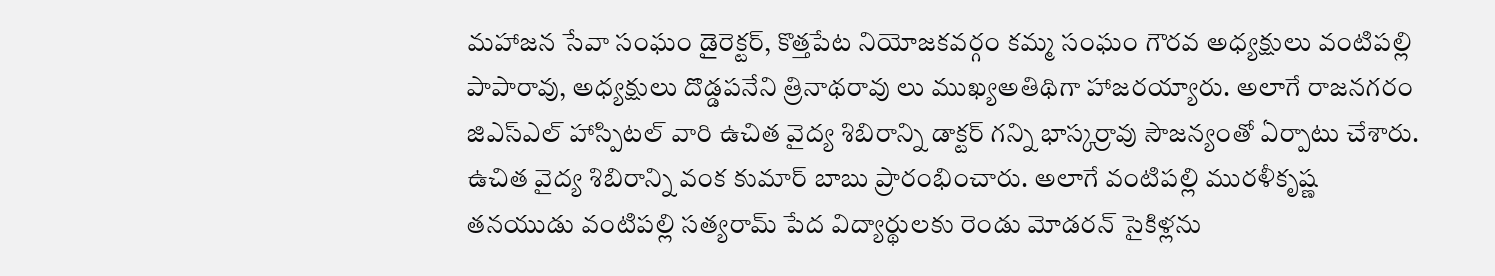మహాజన సేవా సంఘం డైరెక్టర్, కొత్తపేట నియోజకవర్గం కమ్మ సంఘం గౌరవ అధ్యక్షులు వంటిపల్లి పాపారావు, అధ్యక్షులు దొడ్డపనేని త్రినాథరావు లు ముఖ్యఅతిథిగా హాజరయ్యారు. అలాగే రాజనగరం జిఎస్ఎల్ హాస్పిటల్ వారి ఉచిత వైద్య శిబిరాన్ని డాక్టర్ గన్ని భాస్కర్రావు సౌజన్యంతో ఏర్పాటు చేశారు. ఉచిత వైద్య శిబిరాన్ని వంక కుమార్ బాబు ప్రారంభించారు. అలాగే వంటిపల్లి మురళీకృష్ణ తనయుడు వంటిపల్లి సత్యరామ్ పేద విద్యార్థులకు రెండు మోడరన్ సైకిళ్లను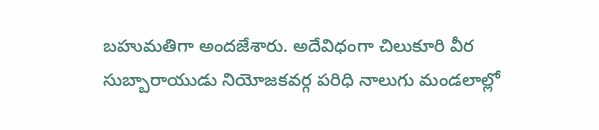బహుమతిగా అందజేశారు. అదేవిధంగా చిలుకూరి వీర సుబ్బారాయుడు నియోజకవర్గ పరిధి నాలుగు మండలాల్లో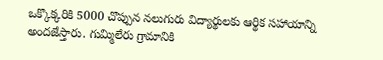ఒక్కొక్కరికి 5000 చొప్పున నలుగురు విద్యార్థులకు ఆర్థిక సహాయాన్ని అందజేస్తారు. గుమ్మిలేరు గ్రామానికి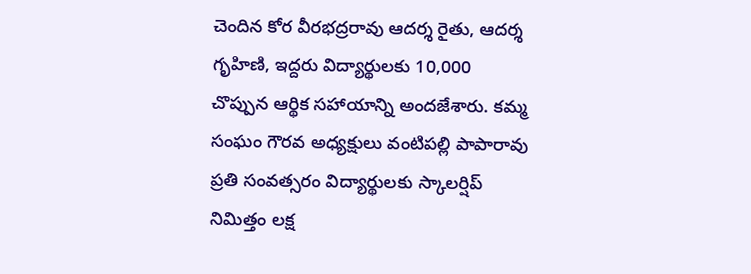చెందిన కోర వీరభద్రరావు ఆదర్శ రైతు, ఆదర్శ గృహిణి, ఇద్దరు విద్యార్థులకు 10,000 చొప్పున ఆర్థిక సహాయాన్ని అందజేశారు. కమ్మ సంఘం గౌరవ అధ్యక్షులు వంటిపల్లి పాపారావు ప్రతి సంవత్సరం విద్యార్థులకు స్కాలర్షిప్ నిమిత్తం లక్ష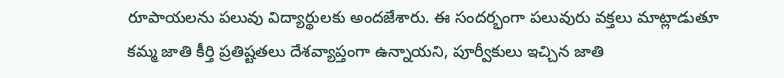రూపాయలను పలువు విద్యార్థులకు అందజేశారు. ఈ సందర్భంగా పలువురు వక్తలు మాట్లాడుతూ కమ్మ జాతి కీర్తి ప్రతిష్టతలు దేశవ్యాప్తంగా ఉన్నాయని, పూర్వీకులు ఇచ్చిన జాతి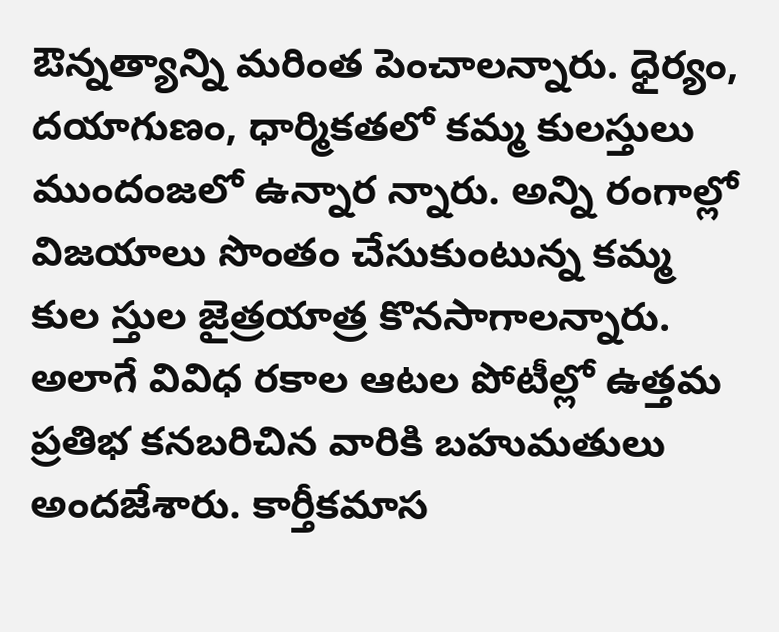ఔన్నత్యాన్ని మరింత పెంచాలన్నారు. ధైర్యం, దయాగుణం, ధార్మికతలో కమ్మ కులస్తులు ముందంజలో ఉన్నార న్నారు. అన్ని రంగాల్లో విజయాలు సొంతం చేసుకుంటున్న కమ్మ కుల స్తుల జైత్రయాత్ర కొనసాగాలన్నారు. అలాగే వివిధ రకాల ఆటల పోటీల్లో ఉత్తమ ప్రతిభ కనబరిచిన వారికి బహుమతులు అందజేశారు. కార్తీకమాస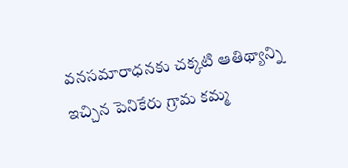వనసమారాధనకు చక్కటి ఆతిథ్యాన్ని ఇచ్చిన పెనికేరు గ్రామ కమ్మ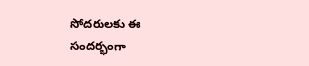సోదరులకు ఈ సందర్భంగా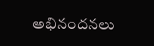అభినందనలు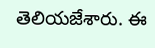తెలియజేశారు. ఈ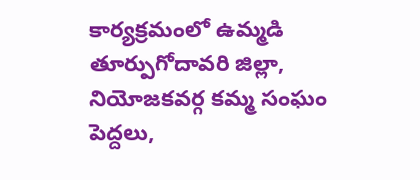కార్యక్రమంలో ఉమ్మడి తూర్పుగోదావరి జిల్లా, నియోజకవర్గ కమ్మ సంఘం పెద్దలు,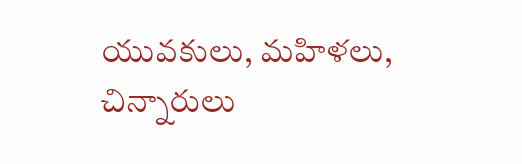యువకులు, మహిళలు, చిన్నారులు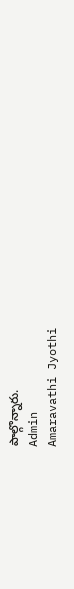పాల్గొన్నారు.
Admin
Amaravathi Jyothi